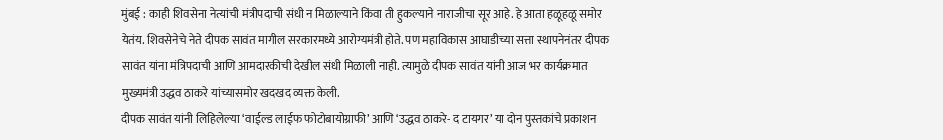मुंबई : काही शिवसेना नेत्यांची मंत्रीपदाची संधी न मिळाल्याने किंवा ती हुकल्याने नाराजीचा सूर आहे. हे आता हळूहळू समोर येतंय. शिवसेनेचे नेते दीपक सावंत मागील सरकारमध्ये आरोग्यमंत्री होते. पण महाविकास आघाडीच्या सत्ता स्थापनेनंतर दीपक सावंत यांना मंत्रिपदाची आणि आमदारकीची देखील संधी मिळाली नाही. त्यामुळे दीपक सावंत यांनी आज भर कार्यक्रमात मुख्यमंत्री उद्धव ठाकरे यांच्यासमोर खदखद व्यक्त केली.
दीपक सावंत यांनी लिहिलेल्या ‘वाईल्ड लाईफ फोटोबायोग्राफी’ आणि ‘उद्धव ठाकरे- द टायगर’ या दोन पुस्तकांचे प्रकाशन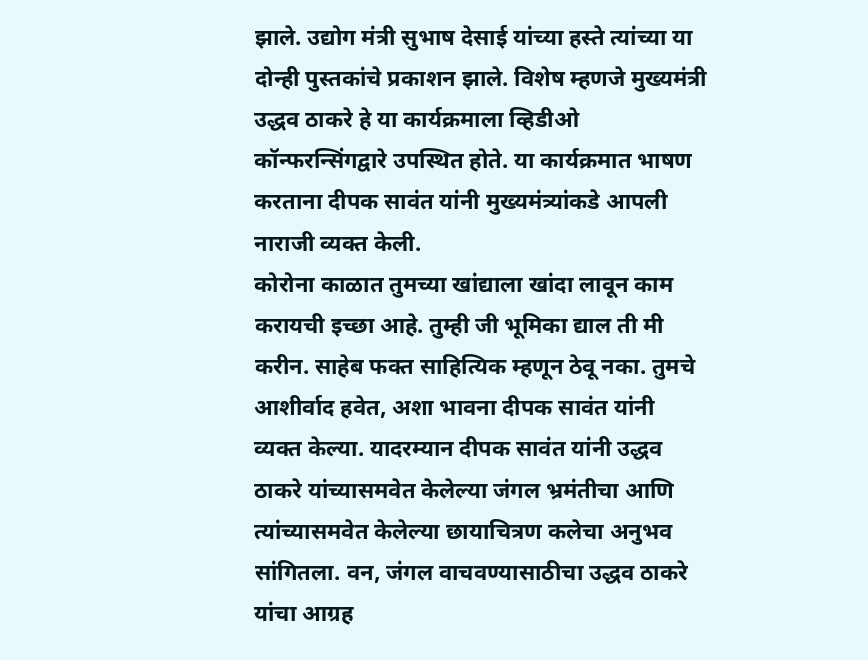झाले. उद्योग मंत्री सुभाष देसाई यांच्या हस्ते त्यांच्या या दोन्ही पुस्तकांचे प्रकाशन झाले. विशेष म्हणजे मुख्यमंत्री उद्धव ठाकरे हे या कार्यक्रमाला व्हिडीओ कॉन्फरन्सिंगद्वारे उपस्थित होते. या कार्यक्रमात भाषण करताना दीपक सावंत यांनी मुख्यमंत्र्यांकडे आपली नाराजी व्यक्त केली.
कोरोना काळात तुमच्या खांद्याला खांदा लावून काम करायची इच्छा आहे. तुम्ही जी भूमिका द्याल ती मी करीन. साहेब फक्त साहित्यिक म्हणून ठेवू नका. तुमचे आशीर्वाद हवेत, अशा भावना दीपक सावंत यांनी व्यक्त केल्या. यादरम्यान दीपक सावंत यांनी उद्धव ठाकरे यांच्यासमवेत केलेल्या जंगल भ्रमंतीचा आणि त्यांच्यासमवेत केलेल्या छायाचित्रण कलेचा अनुभव सांगितला. वन, जंगल वाचवण्यासाठीचा उद्धव ठाकरे यांचा आग्रह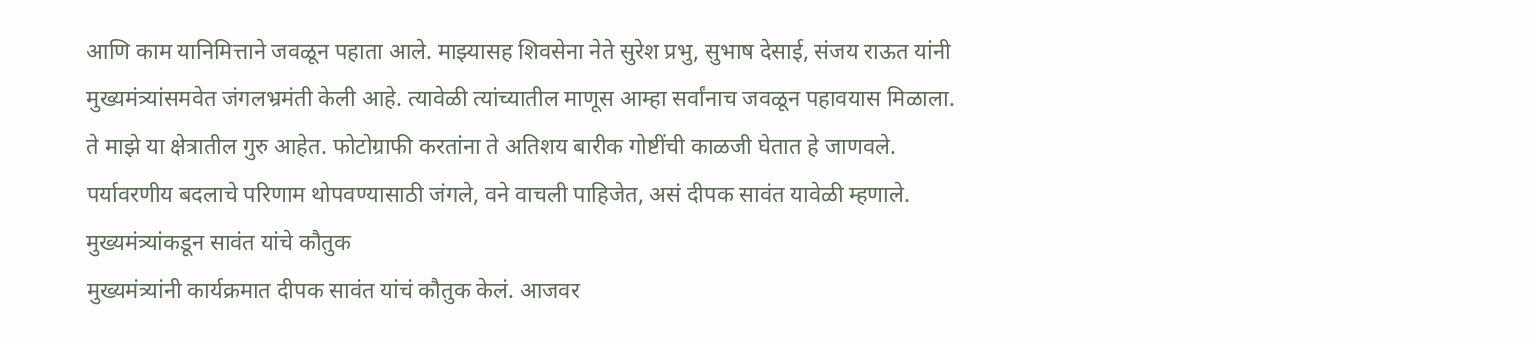आणि काम यानिमित्ताने जवळून पहाता आले. माझ्यासह शिवसेना नेते सुरेश प्रभु, सुभाष देसाई, संजय राऊत यांनी मुख्यमंत्र्यांसमवेत जंगलभ्रमंती केली आहे. त्यावेळी त्यांच्यातील माणूस आम्हा सर्वांनाच जवळून पहावयास मिळाला. ते माझे या क्षेत्रातील गुरु आहेत. फोटोग्राफी करतांना ते अतिशय बारीक गोष्टींची काळजी घेतात हे जाणवले. पर्यावरणीय बदलाचे परिणाम थोपवण्यासाठी जंगले, वने वाचली पाहिजेत, असं दीपक सावंत यावेळी म्हणाले.
मुख्यमंत्र्यांकडून सावंत यांचे कौतुक
मुख्यमंत्र्यांनी कार्यक्रमात दीपक सावंत यांचं कौतुक केलं. आजवर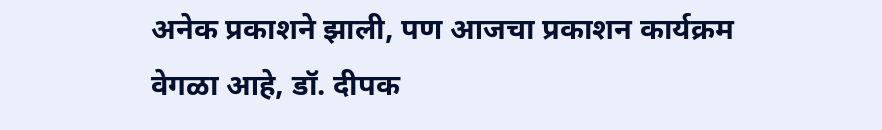अनेक प्रकाशने झाली, पण आजचा प्रकाशन कार्यक्रम वेगळा आहे, डॉ. दीपक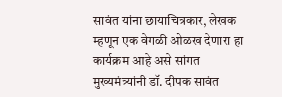सावंत यांना छायाचित्रकार, लेखक म्हणून एक वेगळी ओळख देणारा हा कार्यक्रम आहे असे सांगत मुख्यमंत्र्यांनी डॉ. दीपक सावंत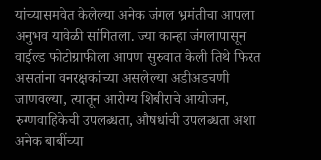यांच्यासमवेत केलेल्या अनेक जंगल भ्रमंतीचा आपला अनुभव यावेळी सांगितला. ज्या कान्हा जंगलापासून वाईल्ड फोटोग्राफीला आपण सुरुवात केली तिथे फिरत असतांना वनरक्षकांच्या असलेल्या अडीअडचणी जाणवल्या, त्यातून आरोग्य शिबीराचे आयोजन, रुग्णवाहिकेची उपलब्धता, औषधांची उपलब्धता अशा अनेक बाबींच्या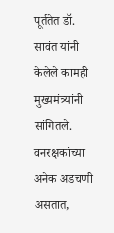पूर्ततेत डॉ. सावंत यांनी केलेले कामही मुख्यमंत्र्यांनी सांगितले. वनरक्षकांच्या अनेक अडचणी असतात,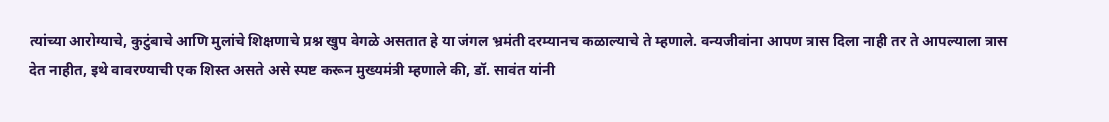त्यांच्या आरोग्याचे, कुटुंबाचे आणि मुलांचे शिक्षणाचे प्रश्न खुप वेगळे असतात हे या जंगल भ्रमंती दरम्यानच कळाल्याचे ते म्हणाले. वन्यजीवांना आपण त्रास दिला नाही तर ते आपल्याला त्रास देत नाहीत, इथे वावरण्याची एक शिस्त असते असे स्पष्ट करून मुख्यमंत्री म्हणाले की, डॉ. सावंत यांनी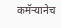कमॅऱ्यानेच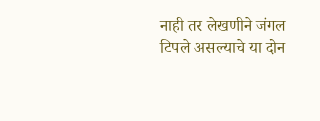नाही तर लेखणीने जंगल टिपले असल्याचे या दोन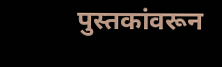पुस्तकांवरून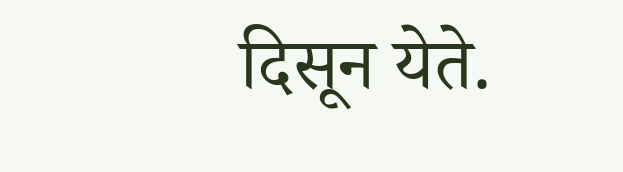दिसून येते.